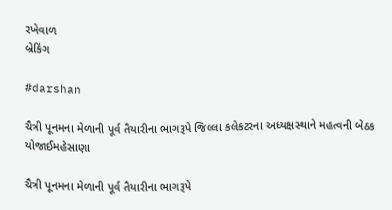રખેવાળ
બ્રેકિંગ

#darshan

ચૈત્રી પૂનમના મેળાની પૂર્વ તૈયારીના ભાગરૂપે જિલ્લા કલેકટરના અધ્યક્ષસ્થાને મહત્વની બેઠક યોજાઈમહેસાણા

ચૈત્રી પૂનમના મેળાની પૂર્વ તૈયારીના ભાગરૂપે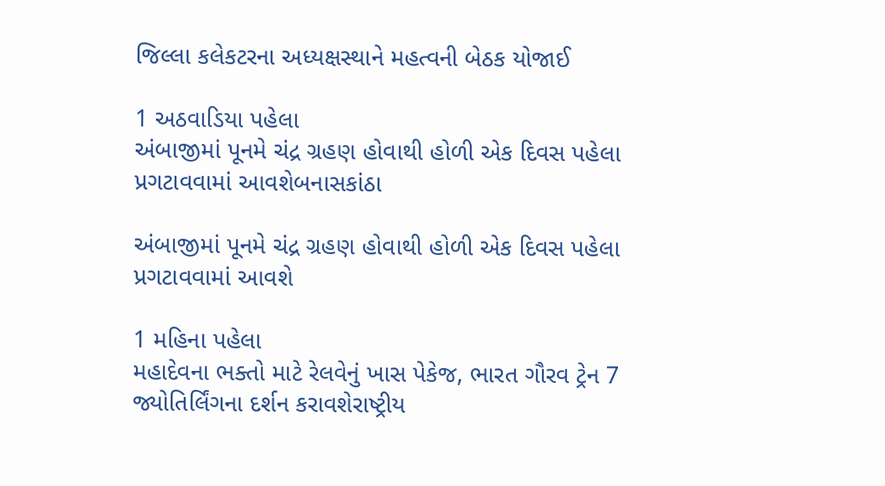જિલ્લા કલેકટરના અધ્યક્ષસ્થાને મહત્વની બેઠક યોજાઈ

1 અઠવાડિયા પહેલા
અંબાજીમાં પૂનમે ચંદ્ર ગ્રહણ હોવાથી હોળી એક દિવસ પહેલા પ્રગટાવવામાં આવશેબનાસકાંઠા

અંબાજીમાં પૂનમે ચંદ્ર ગ્રહણ હોવાથી હોળી એક દિવસ પહેલા પ્રગટાવવામાં આવશે

1 મહિના પહેલા
મહાદેવના ભક્તો માટે રેલવેનું ખાસ પેકેજ, ભારત ગૌરવ ટ્રેન 7 જ્યોતિર્લિંગના દર્શન કરાવશેરાષ્ટ્રીય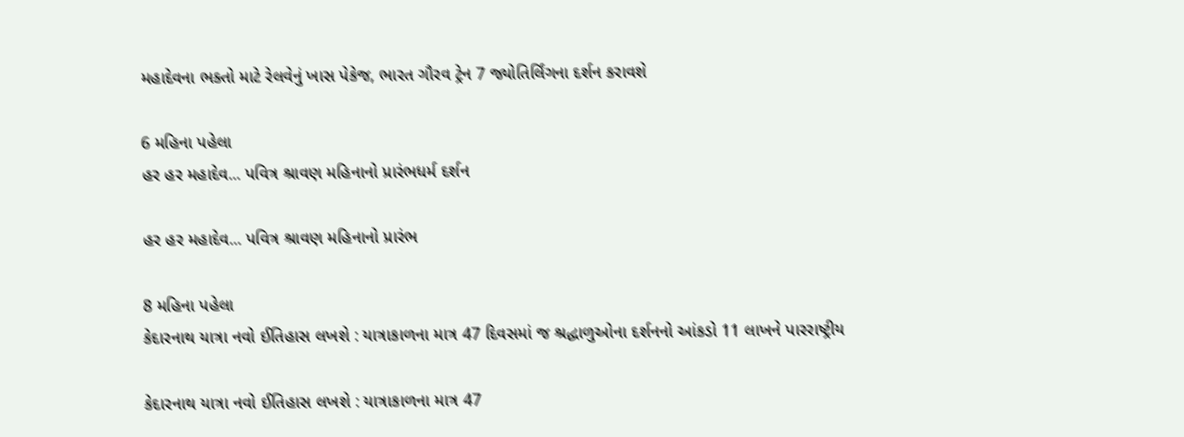મહાદેવના ભક્તો માટે રેલવેનું ખાસ પેકેજ, ભારત ગૌરવ ટ્રેન 7 જ્યોતિર્લિંગના દર્શન કરાવશે

6 મહિના પહેલા
હર હર મહાદેવ... પવિત્ર શ્રાવણ મહિનાનો પ્રારંભધર્મ દર્શન

હર હર મહાદેવ... પવિત્ર શ્રાવણ મહિનાનો પ્રારંભ

8 મહિના પહેલા
કેદારનાથ યાત્રા નવો ઈતિહાસ લખશે : યાત્રાકાળના માત્ર 47 દિવસમાં જ શ્રદ્ધાળુઓના દર્શનનો આંકડો 11 લાખને પારરાષ્ટ્રીય

કેદારનાથ યાત્રા નવો ઈતિહાસ લખશે : યાત્રાકાળના માત્ર 47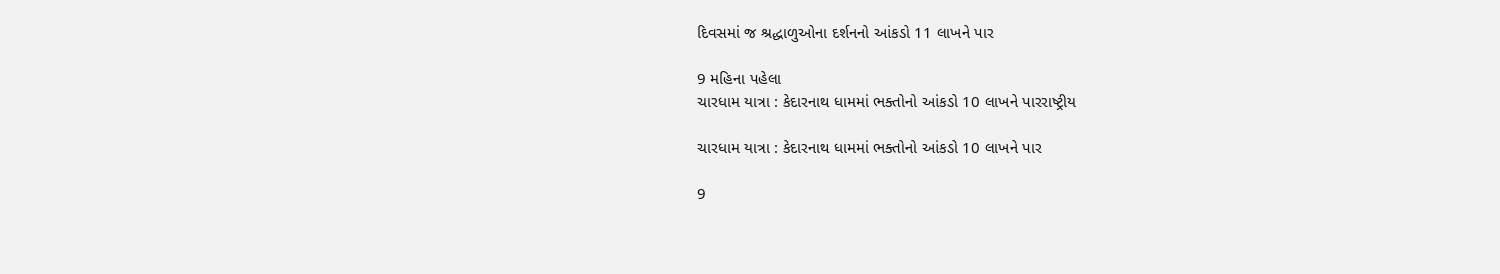દિવસમાં જ શ્રદ્ધાળુઓના દર્શનનો આંકડો 11 લાખને પાર

9 મહિના પહેલા
ચારધામ યાત્રા : કેદારનાથ ધામમાં ભક્તોનો આંકડો 10 લાખને પારરાષ્ટ્રીય

ચારધામ યાત્રા : કેદારનાથ ધામમાં ભક્તોનો આંકડો 10 લાખને પાર

9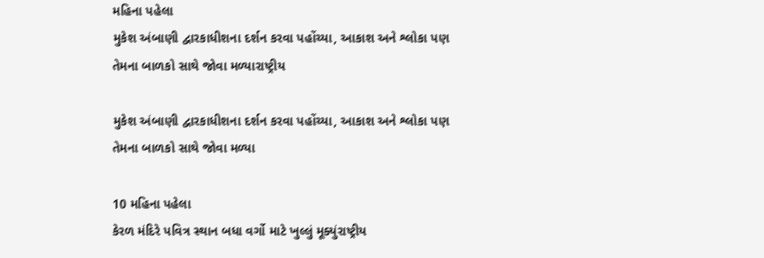મહિના પહેલા
મુકેશ અંબાણી દ્વારકાધીશના દર્શન કરવા પહોંચ્યા, આકાશ અને શ્લોકા પણ તેમના બાળકો સાથે જોવા મળ્યારાષ્ટ્રીય

મુકેશ અંબાણી દ્વારકાધીશના દર્શન કરવા પહોંચ્યા, આકાશ અને શ્લોકા પણ તેમના બાળકો સાથે જોવા મળ્યા

10 મહિના પહેલા
કેરળ મંદિરે પવિત્ર સ્થાન બધા વર્ગો માટે ખુલ્લું મૂક્યુંરાષ્ટ્રીય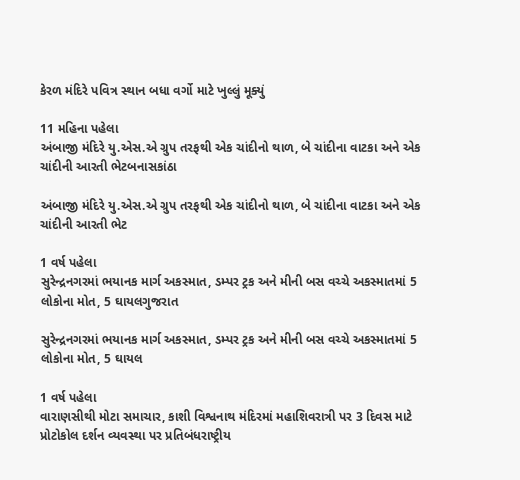કેરળ મંદિરે પવિત્ર સ્થાન બધા વર્ગો માટે ખુલ્લું મૂક્યું

11 મહિના પહેલા
અંબાજી મંદિરે યુ.એસ.એ ગ્રુપ તરફથી એક ચાંદીનો થાળ, બે ચાંદીના વાટકા અને એક ચાંદીની આરતી ભેટબનાસકાંઠા

અંબાજી મંદિરે યુ.એસ.એ ગ્રુપ તરફથી એક ચાંદીનો થાળ, બે ચાંદીના વાટકા અને એક ચાંદીની આરતી ભેટ

1 વર્ષ પહેલા
સુરેન્દ્રનગરમાં ભયાનક માર્ગ અકસ્માત, ડમ્પર ટ્રક અને મીની બસ વચ્ચે અકસ્માતમાં 5 લોકોના મોત, 5 ઘાયલગુજરાત

સુરેન્દ્રનગરમાં ભયાનક માર્ગ અકસ્માત, ડમ્પર ટ્રક અને મીની બસ વચ્ચે અકસ્માતમાં 5 લોકોના મોત, 5 ઘાયલ

1 વર્ષ પહેલા
વારાણસીથી મોટા સમાચાર, કાશી વિશ્વનાથ મંદિરમાં મહાશિવરાત્રી પર 3 દિવસ માટે પ્રોટોકોલ દર્શન વ્યવસ્થા પર પ્રતિબંધરાષ્ટ્રીય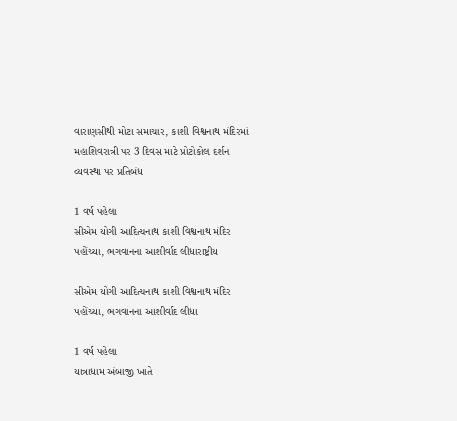વારાણસીથી મોટા સમાચાર, કાશી વિશ્વનાથ મંદિરમાં મહાશિવરાત્રી પર 3 દિવસ માટે પ્રોટોકોલ દર્શન વ્યવસ્થા પર પ્રતિબંધ

1 વર્ષ પહેલા
સીએમ યોગી આદિત્યનાથ કાશી વિશ્વનાથ મંદિર પહોંચ્યા, ભગવાનના આશીર્વાદ લીધારાષ્ટ્રીય

સીએમ યોગી આદિત્યનાથ કાશી વિશ્વનાથ મંદિર પહોંચ્યા, ભગવાનના આશીર્વાદ લીધા

1 વર્ષ પહેલા
યાત્રાધામ અંબાજી ખાતે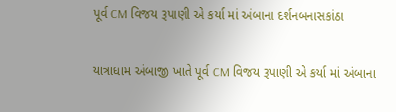પૂર્વ CM વિજય રૂપાણી એ કર્યા માં અંબાના દર્શનબનાસકાંઠા

યાત્રાધામ અંબાજી ખાતે પૂર્વ CM વિજય રૂપાણી એ કર્યા માં અંબાના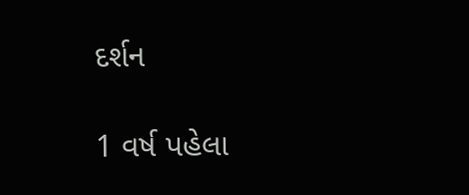દર્શન

1 વર્ષ પહેલા